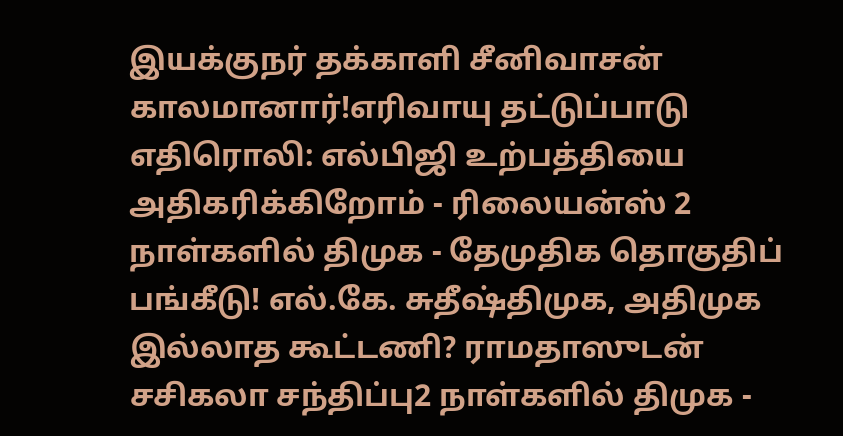இயக்குநர் தக்காளி சீனிவாசன் காலமானார்!எரிவாயு தட்டுப்பாடு எதிரொலி: எல்பிஜி உற்பத்தியை அதிகரிக்கிறோம் - ரிலையன்ஸ் 2 நாள்களில் திமுக - தேமுதிக தொகுதிப் பங்கீடு! எல்.கே. சுதீஷ்திமுக, அதிமுக இல்லாத கூட்டணி? ராமதாஸுடன் சசிகலா சந்திப்பு2 நாள்களில் திமுக -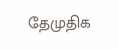தேமுதிக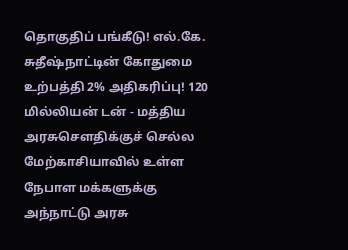தொகுதிப் பங்கீடு! எல்.கே. சுதீஷ்நாட்டின் கோதுமை உற்பத்தி 2% அதிகரிப்பு! 120 மில்லியன் டன் - மத்திய அரசுசௌதிக்குச் செல்ல மேற்காசியாவில் உள்ள நேபாள மக்களுக்கு அந்நாட்டு அரசு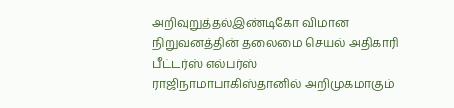அறிவுறுத்தல்இண்டிகோ விமான நிறுவனத்தின் தலைமை செயல் அதிகாரி பீட்டர்ஸ் எல்பர்ஸ் ராஜிநாமாபாகிஸ்தானில் அறிமுகமாகும்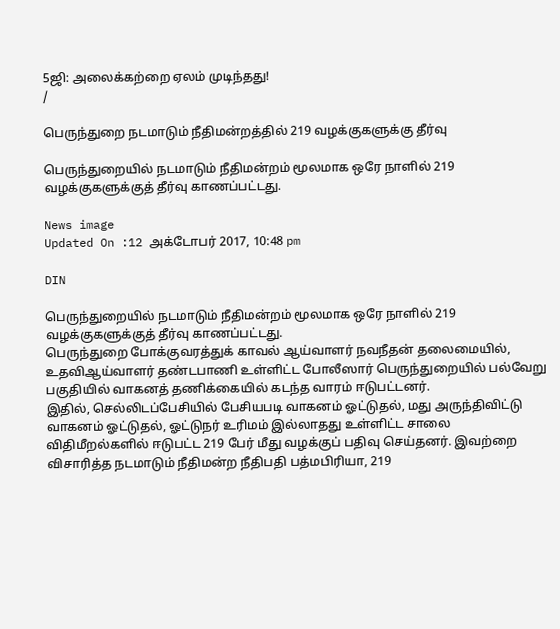5ஜி: அலைக்கற்றை ஏலம் முடிந்தது!
/

பெருந்துறை நடமாடும் நீதிமன்றத்தில் 219 வழக்குகளுக்கு தீர்வு

பெருந்துறையில் நடமாடும் நீதிமன்றம் மூலமாக ஒரே நாளில் 219 வழக்குகளுக்குத் தீர்வு காணப்பட்டது.

News image
Updated On :12 அக்டோபர் 2017, 10:48 pm

DIN

பெருந்துறையில் நடமாடும் நீதிமன்றம் மூலமாக ஒரே நாளில் 219 வழக்குகளுக்குத் தீர்வு காணப்பட்டது.
பெருந்துறை போக்குவரத்துக் காவல் ஆய்வாளர் நவநீதன் தலைமையில், உதவிஆய்வாளர் தண்டபாணி உள்ளிட்ட போலீஸார் பெருந்துறையில் பல்வேறு பகுதியில் வாகனத் தணிக்கையில் கடந்த வாரம் ஈடுபட்டனர்.
இதில், செல்லிடப்பேசியில் பேசியபடி வாகனம் ஓட்டுதல், மது அருந்திவிட்டு வாகனம் ஓட்டுதல், ஓட்டுநர் உரிமம் இல்லாதது உள்ளிட்ட சாலை விதிமீறல்களில் ஈடுபட்ட 219 பேர் மீது வழக்குப் பதிவு செய்தனர். இவற்றை விசாரித்த நடமாடும் நீதிமன்ற நீதிபதி பத்மபிரியா, 219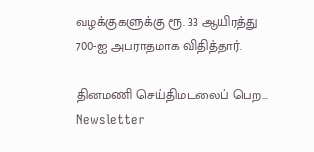வழக்குகளுக்கு ரூ. 33 ஆயிரத்து 700-ஐ அபராதமாக விதித்தார்.

தினமணி செய்திமடலைப் பெற... Newsletter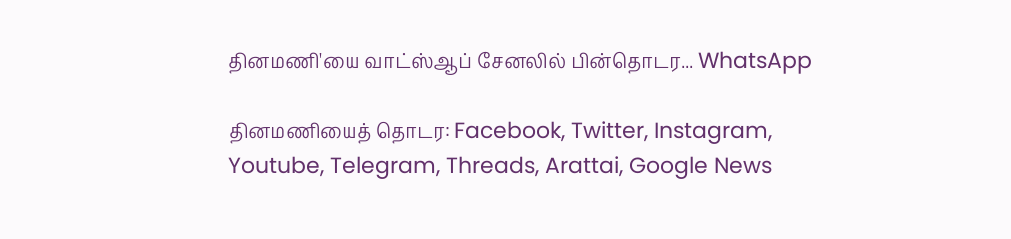தினமணி'யை வாட்ஸ்ஆப் சேனலில் பின்தொடர... WhatsApp

தினமணியைத் தொடர: Facebook, Twitter, Instagram, Youtube, Telegram, Threads, Arattai, Google News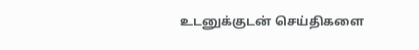உடனுக்குடன் செய்திகளை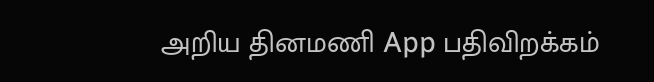அறிய தினமணி App பதிவிறக்கம்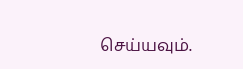செய்யவும்.